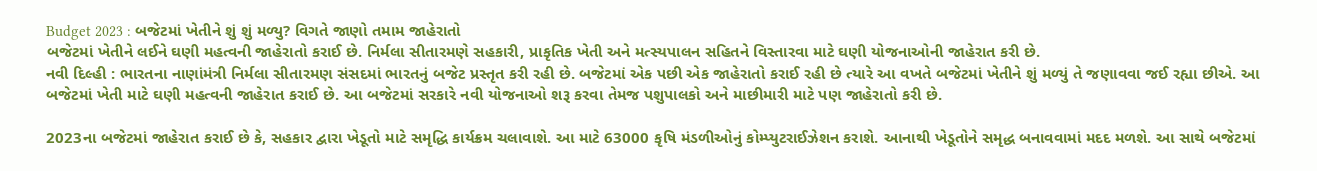Budget 2023 : બજેટમાં ખેતીને શું શું મળ્યુ? વિગતે જાણો તમામ જાહેરાતો
બજેટમાં ખેતીને લઈને ઘણી મહત્વની જાહેરાતો કરાઈ છે. નિર્મલા સીતારમણે સહકારી, પ્રાકૃતિક ખેતી અને મત્સ્યપાલન સહિતને વિસ્તારવા માટે ઘણી યોજનાઓની જાહેરાત કરી છે.
નવી દિલ્હી : ભારતના નાણાંમંત્રી નિર્મલા સીતારમણ સંસદમાં ભારતનું બજેટ પ્રસ્તૃત કરી રહી છે. બજેટમાં એક પછી એક જાહેરાતો કરાઈ રહી છે ત્યારે આ વખતે બજેટમાં ખેતીને શું મળ્યું તે જણાવવા જઈ રહ્યા છીએ. આ બજેટમાં ખેતી માટે ઘણી મહત્વની જાહેરાત કરાઈ છે. આ બજેટમાં સરકારે નવી યોજનાઓ શરૂ કરવા તેમજ પશુપાલકો અને માછીમારી માટે પણ જાહેરાતો કરી છે.

2023ના બજેટમાં જાહેરાત કરાઈ છે કે, સહકાર દ્વારા ખેડૂતો માટે સમૃદ્ધિ કાર્યક્રમ ચલાવાશે. આ માટે 63000 કૃષિ મંડળીઓનું કોમ્પ્યુટરાઈઝેશન કરાશે. આનાથી ખેડૂતોને સમૃદ્ધ બનાવવામાં મદદ મળશે. આ સાથે બજેટમાં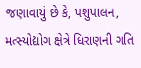જણાવાયું છે કે, પશુપાલન, મત્સ્યોદ્યોગ ક્ષેત્રે ધિરાણની ગતિ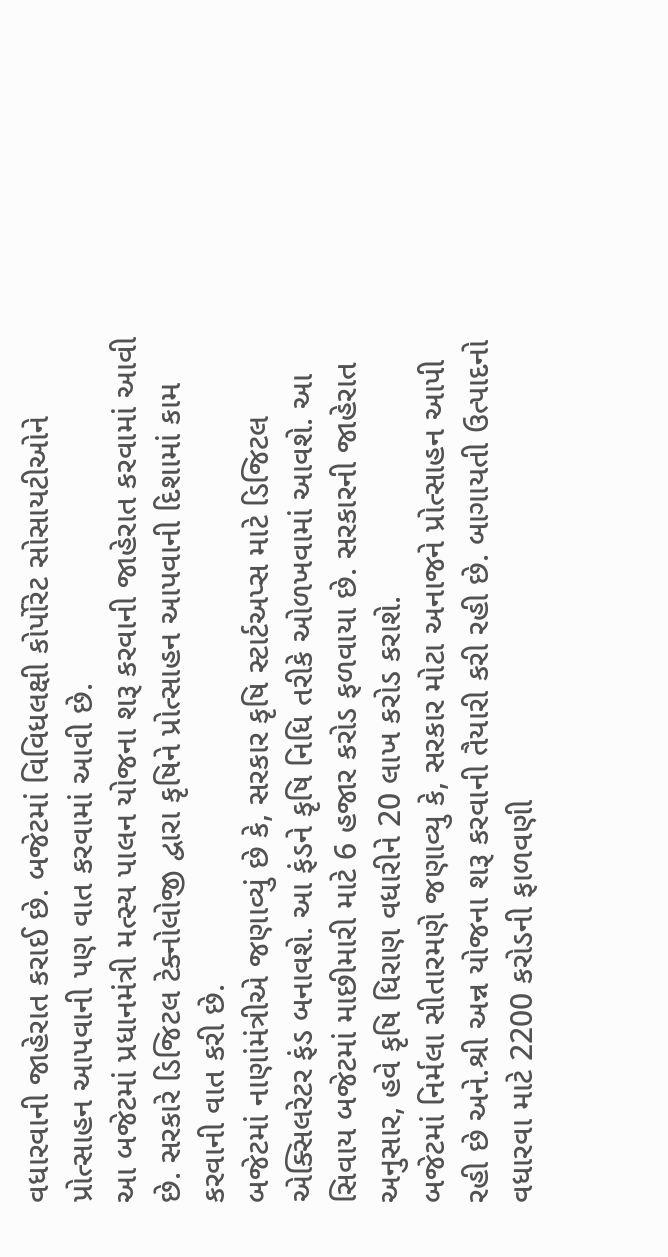વધારવાની જાહેરાત કરાઈ છે. બજેટમાં વિવિધલક્ષી કોર્પોરેટ સોસાયટીઓને પ્રોત્સાહન આપવાની પણ વાત કરવામાં આવી છે.
આ બજેટમાં પ્રધાનમંત્રી મત્સ્ય પાલન યોજના શરૂ કરવાની જાહેરાત કરવામાં આવી છે. સરકારે ડિજિટલ ટેક્નોલોજી દ્વારા કૃષિને પ્રોત્સાહન આપવાની દિશામાં કામ કરવાની વાત કરી છે.
બજેટમાં નાણાંમંત્રીએ જણાવ્યું છે કે, સરકાર કૃષિ સ્ટાર્ટઅપ્સ માટે ડિજિટલ એક્સિલરેટર ફંડ બનાવશે. આ ફંડને કૃષિ નિધિ તરીકે ઓળખવામાં આવશે. આ સિવાય બજેટમાં માછીમારી માટે 6 હજાર કરોડ ફળવાયા છે. સરકારની જાહેરાત અનુસાર, હવે કૃષિ ધિરાણ વધારીને 20 લાખ કરોડ કરાશે.
બજેટમાં નિર્મલા સીતારમણે જણાવ્યુ કે, સરકાર મોટા અનાજને પ્રોત્સાહન આપી રહી છે અને.શ્રી અન્ન યોજના શરૂ કરવાની તૈયારી કરી રહી છે. બાગાયતી ઉત્પાદનો વધારવા માટે 2200 કરોડની ફાળવણી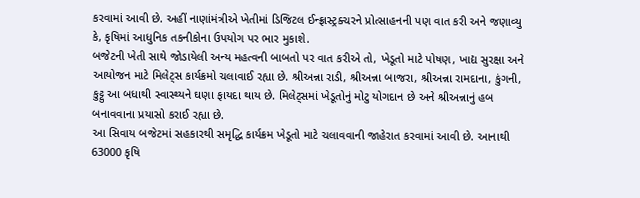કરવામાં આવી છે. અહીં નાણાંમંત્રીએ ખેતીમાં ડિજિટલ ઈન્ફ્રાસ્ટ્રક્ચરને પ્રોત્સાહનની પણ વાત કરી અને જણાવ્યુ કે, કૃષિમાં આધુનિક તકનીકોના ઉપયોગ પર ભાર મુકાશે.
બજેટની ખેતી સાથે જોડાયેલી અન્ય મહત્વની બાબતો પર વાત કરીએ તો, ખેડૂતો માટે પોષણ, ખાદ્ય સુરક્ષા અને આયોજન માટે મિલેટ્સ કાર્યક્રમો ચલાવાઈ રહ્યા છે. શ્રીઅન્ના રાડી, શ્રીઅન્ના બાજરા, શ્રીઅન્ના રામદાના, કુંગની, કુટ્ટુ આ બધાથી સ્વાસ્થ્યને ઘણા ફાયદા થાય છે. મિલેટ્સમાં ખેડૂતોનું મોટુ યોગદાન છે અને શ્રીઅન્નાનું હબ બનાવવાના પ્રયાસો કરાઈ રહ્યા છે.
આ સિવાય બજેટમાં સહકારથી સમૃદ્ધિ કાર્યક્રમ ખેડૂતો માટે ચલાવવાની જાહેરાત કરવામાં આવી છે. આનાથી 63000 કૃષિ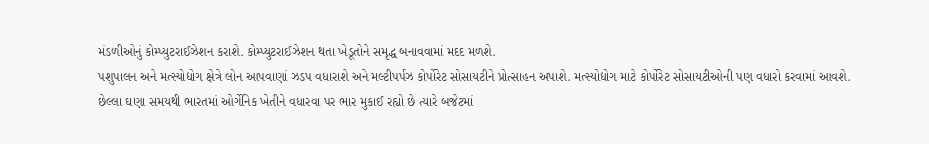મંડળીઓનું કોમ્પ્યુટરાઈઝેશન કરાશે. કોમ્પ્યુટરાઈઝેશન થતા ખેડૂતોને સમૃદ્ધ બનાવવામાં મદદ મળશે.
પશુપાલન અને મત્સ્યોદ્યોગ ક્ષેત્રે લોન આપવાણાં ઝડપ વધારાશે અને મલ્ટીપર્પઝ કોર્પોરેટ સોસાયટીને પ્રોત્સાહન અપાશે. મત્સ્યોદ્યોગ માટે કોર્પોરેટ સોસાયટીઓની પણ વધારો કરવામાં આવશે.
છેલ્લા ઘણા સમયથી ભારતમાં ઓર્ગેનિક ખેતીને વધારવા પર ભાર મુકાઈ રહ્યો છે ત્યારે બજેટમાં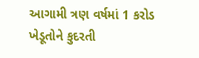આગામી ત્રણ વર્ષમાં 1 કરોડ ખેડૂતોને કુદરતી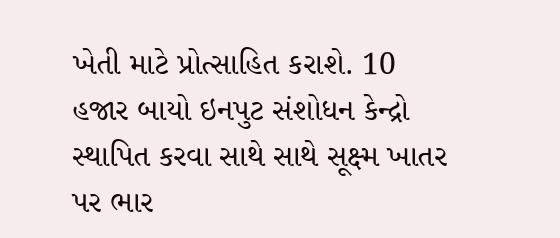ખેતી માટે પ્રોત્સાહિત કરાશે. 10 હજાર બાયો ઇનપુટ સંશોધન કેન્દ્રો સ્થાપિત કરવા સાથે સાથે સૂક્ષ્મ ખાતર પર ભાર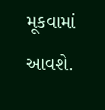મૂકવામાં આવશે.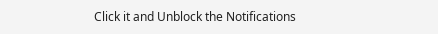Click it and Unblock the Notifications